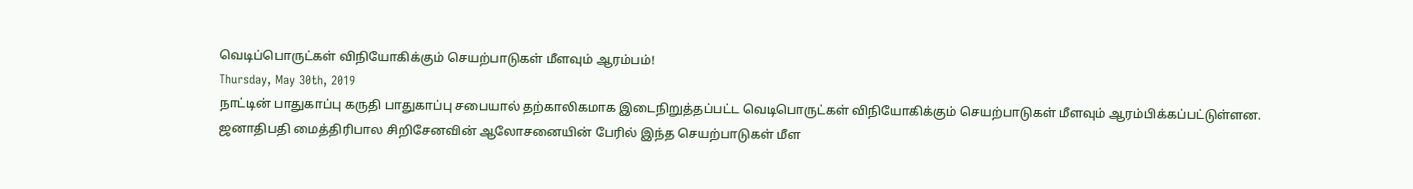வெடிப்பொருட்கள் விநியோகிக்கும் செயற்பாடுகள் மீளவும் ஆரம்பம்!
Thursday, May 30th, 2019
நாட்டின் பாதுகாப்பு கருதி பாதுகாப்பு சபையால் தற்காலிகமாக இடைநிறுத்தப்பட்ட வெடிபொருட்கள் விநியோகிக்கும் செயற்பாடுகள் மீளவும் ஆரம்பிக்கப்பட்டுள்ளன.
ஜனாதிபதி மைத்திரிபால சிறிசேனவின் ஆலோசனையின் பேரில் இந்த செயற்பாடுகள் மீள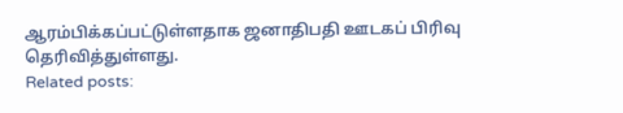ஆரம்பிக்கப்பட்டுள்ளதாக ஜனாதிபதி ஊடகப் பிரிவு தெரிவித்துள்ளது.
Related posts: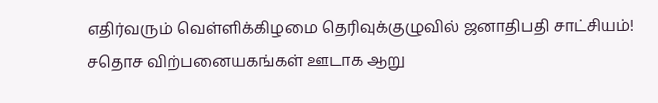எதிர்வரும் வெள்ளிக்கிழமை தெரிவுக்குழுவில் ஜனாதிபதி சாட்சியம்!
சதொச விற்பனையகங்கள் ஊடாக ஆறு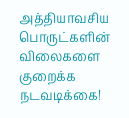அத்தியாவசிய பொருட்களின் விலைகளை குறைக்க நடவடிக்கை!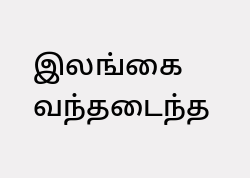இலங்கை வந்தடைந்த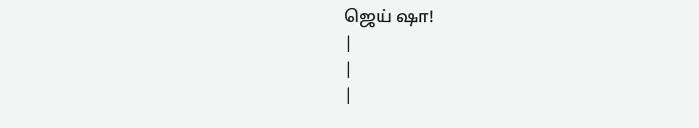ஜெய் ஷா!
|
|
|